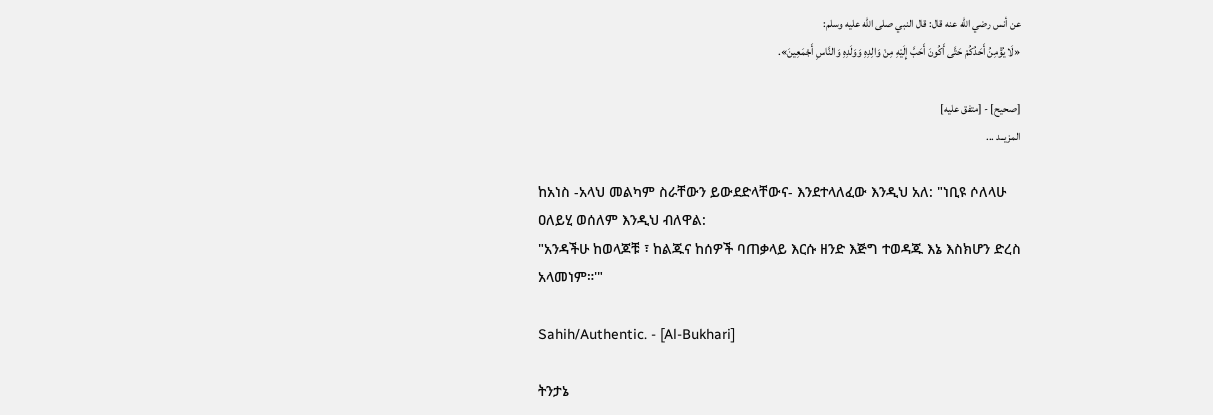عن أنس رضي الله عنه قال: قال النبي صلى الله عليه وسلم:
«لَا يُؤْمِنُ أَحَدُكُمْ حَتَّى أَكُونَ أَحَبَّ إِلَيْهِ مِنْ وَالِدِهِ وَوَلَدِهِ وَالنَّاسِ أَجْمَعِينَ».

[صحيح] - [متفق عليه]
المزيــد ...

ከአነስ -አላህ መልካም ስራቸውን ይውደድላቸውና- እንደተላለፈው እንዲህ አለ: "ነቢዩ ሶለላሁ ዐለይሂ ወሰለም እንዲህ ብለዋል:
"አንዳችሁ ከወላጆቹ ፣ ከልጁና ከሰዎች ባጠቃላይ እርሱ ዘንድ እጅግ ተወዳጁ እኔ እስክሆን ድረስ አላመነም።'"

Sahih/Authentic. - [Al-Bukhari]

ትንታኔ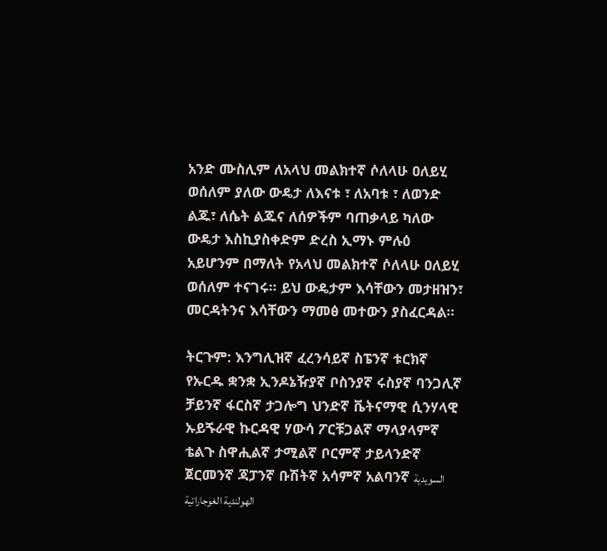አንድ ሙስሊም ለአላህ መልክተኛ ሶለላሁ ዐለይሂ ወሰለም ያለው ውዴታ ለእናቱ ፣ ለአባቱ ፣ ለወንድ ልጁ፣ ለሴት ልጁና ለሰዎችም ባጠቃላይ ካለው ውዴታ እስኪያስቀድም ድረስ ኢማኑ ምሉዕ አይሆንም በማለት የአላህ መልክተኛ ሶለላሁ ዐለይሂ ወሰለም ተናገሩ። ይህ ውዴታም እሳቸውን መታዘዝን፣ መርዳትንና እሳቸውን ማመፅ መተውን ያስፈርዳል።

ትርጉም: እንግሊዝኛ ፈረንሳይኛ ስፔንኛ ቱርክኛ የኡርዱ ቋንቋ ኢንዶኔዥያኛ ቦስንያኛ ሩስያኛ ባንጋሊኛ ቻይንኛ ፋርስኛ ታጋሎግ ህንድኛ ቬትናማዊ ሲንሃላዊ ኡይጙራዊ ኩርዳዊ ሃውሳ ፖርቹጋልኛ ማላያላምኛ ቴልጉ ስዋሒልኛ ታሚልኛ ቦርምኛ ታይላንድኛ ጀርመንኛ ጃፓንኛ ቡሽትኛ አሳምኛ አልባንኛ السويدية الهولندية الغوجاراتية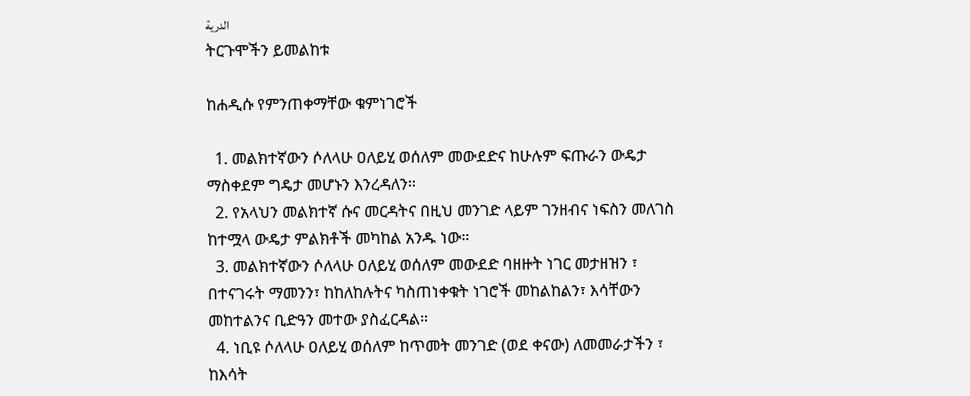الدرية
ትርጉሞችን ይመልከቱ

ከሐዲሱ የምንጠቀማቸው ቁምነገሮች

  1. መልክተኛውን ሶለላሁ ዐለይሂ ወሰለም መውደድና ከሁሉም ፍጡራን ውዴታ ማስቀደም ግዴታ መሆኑን እንረዳለን።
  2. የአላህን መልክተኛ ሱና መርዳትና በዚህ መንገድ ላይም ገንዘብና ነፍስን መለገስ ከተሟላ ውዴታ ምልክቶች መካከል አንዱ ነው።
  3. መልክተኛውን ሶለላሁ ዐለይሂ ወሰለም መውደድ ባዘዙት ነገር መታዘዝን ፣ በተናገሩት ማመንን፣ ከከለከሉትና ካስጠነቀቁት ነገሮች መከልከልን፣ እሳቸውን መከተልንና ቢድዓን መተው ያስፈርዳል።
  4. ነቢዩ ሶለላሁ ዐለይሂ ወሰለም ከጥመት መንገድ (ወደ ቀናው) ለመመራታችን ፣ ከእሳት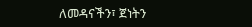ለመዳናችን፣ ጀነትን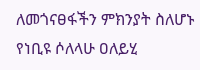ለመጎናፀፋችን ምክንያት ስለሆኑ የነቢዩ ሶለላሁ ዐለይሂ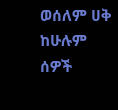ወሰለም ሀቅ ከሁሉም ሰዎች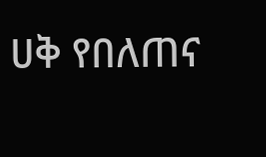ሀቅ የበለጠና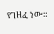የገዘፈ ነው።